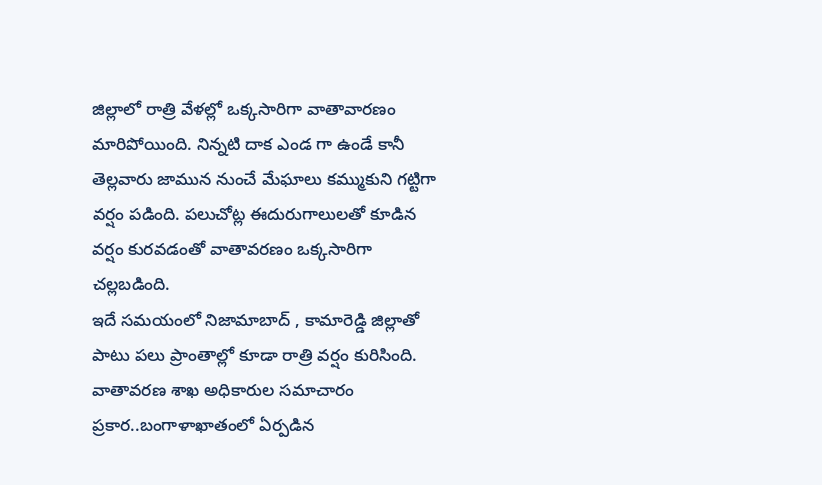జిల్లాలో రాత్రి వేళల్లో ఒక్కసారిగా వాతావారణం మారిపోయింది. నిన్నటి దాక ఎండ గా ఉండే కానీ తెల్లవారు జామున నుంచే మేఘాలు కమ్ముకుని గట్టిగా వర్షం పడింది. పలుచోట్ల ఈదురుగాలులతో కూడిన వర్షం కురవడంతో వాతావరణం ఒక్కసారిగా చల్లబడింది.
ఇదే సమయంలో నిజామాబాద్ , కామారెడ్డి జిల్లాతో పాటు పలు ప్రాంతాల్లో కూడా రాత్రి వర్షం కురిసింది. వాతావరణ శాఖ అధికారుల సమాచారం ప్రకార..బంగాళాఖాతంలో ఏర్పడిన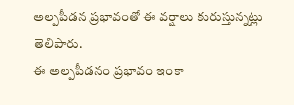అల్పపీడన ప్రభావంతో ఈ వర్షాలు కురుస్తున్నట్లు తెలిపారు.
ఈ అల్పపీడనం ప్రభావం ఇంకా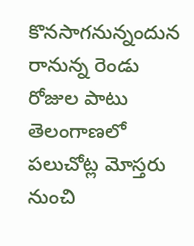కొనసాగనున్నందున రానున్న రెండు రోజుల పాటు తెలంగాణలో పలుచోట్ల మోస్తరు నుంచి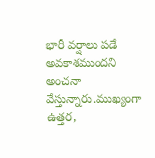భారీ వర్షాలు పడే అవకాశముందని అంచనా వేస్తున్నారు.ముఖ్యంగా ఉత్తర,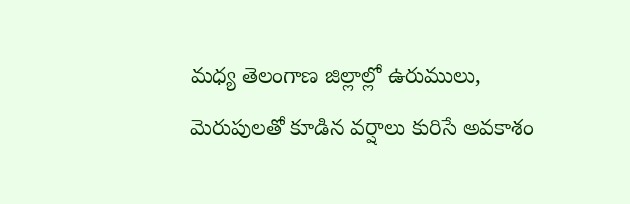మధ్య తెలంగాణ జిల్లాల్లో ఉరుములు, మెరుపులతో కూడిన వర్షాలు కురిసే అవకాశం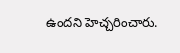ఉందని హెచ్చరించారు.